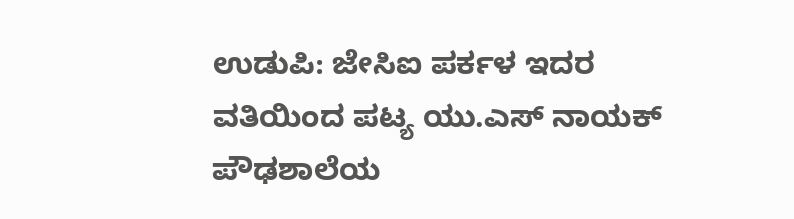ಉಡುಪಿ: ಜೇಸಿಐ ಪರ್ಕಳ ಇದರ ವತಿಯಿಂದ ಪಟ್ಯ ಯು.ಎಸ್ ನಾಯಕ್ ಪೌಢಶಾಲೆಯ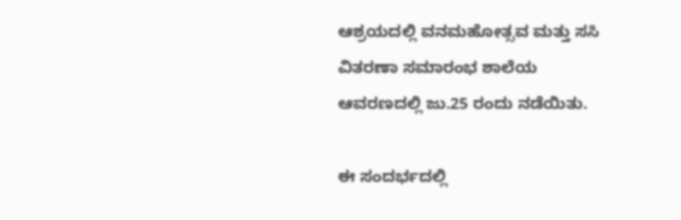ಆಶ್ರಯದಲ್ಲಿ ವನಮಹೋತ್ಸವ ಮತ್ತು ಸಸಿ ವಿತರಣಾ ಸಮಾರಂಭ ಶಾಲೆಯ ಆವರಣದಲ್ಲಿ ಜು.25 ರಂದು ನಡೆಯಿತು.

ಈ ಸಂದರ್ಭದಲ್ಲಿ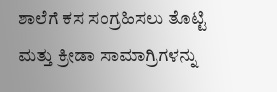ಶಾಲೆಗೆ ಕಸ ಸಂಗ್ರಹಿಸಲು ತೊಟ್ಟಿ ಮತ್ತು ಕ್ರೀಡಾ ಸಾಮಾಗ್ರಿಗಳನ್ನು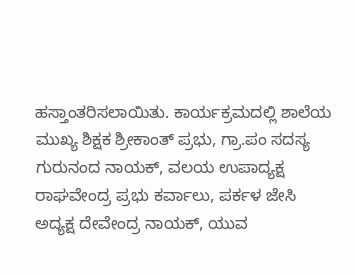ಹಸ್ತಾಂತರಿಸಲಾಯಿತು. ಕಾರ್ಯಕ್ರಮದಲ್ಲಿ ಶಾಲೆಯ ಮುಖ್ಯ ಶಿಕ್ಷಕ ಶ್ರೀಕಾಂತ್ ಪ್ರಭು, ಗ್ರಾ.ಪಂ ಸದಸ್ಯ ಗುರುನಂದ ನಾಯಕ್, ವಲಯ ಉಪಾದ್ಯಕ್ಷ ರಾಘವೇಂದ್ರ ಪ್ರಭು ಕರ್ವಾಲು, ಪರ್ಕಳ ಜೇಸಿ ಅದ್ಯಕ್ಷ ದೇವೇಂದ್ರ ನಾಯಕ್, ಯುವ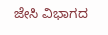ಜೇಸಿ ವಿಭಾಗದ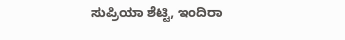ಸುಪ್ರಿಯಾ ಶೆಟ್ಟಿ, ಇಂದಿರಾ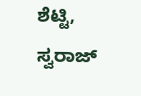ಶೆಟ್ಟಿ, ಸ್ವರಾಜ್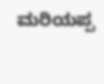ಮರಿಯಪ್ಪ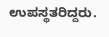ಉಪಸ್ಥತರಿದ್ದರು.